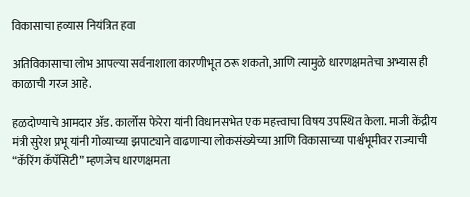विकासाचा हव्यास नियंत्रित हवा

अतिविकासाचा लोभ आपल्या सर्वनाशाला कारणीभूत ठरू शकतो, आणि त्यामुळे धारणक्षमतेचा अभ्यास ही काळाची गरज आहे.

हळदोण्याचे आमदार ॲड. कार्लोस फेरेरा यांनी विधानसभेत एक महत्त्वाचा विषय उपस्थित केला. माजी केंद्रीय मंत्री सुरेश प्रभू यांनी गोव्याच्या झपाट्याने वाढणाऱ्या लोकसंख्येच्या आणि विकासाच्या पार्श्वभूमीवर राज्याची “कॅरिंग कॅपॅसिटी” म्हणजेच धारणक्षमता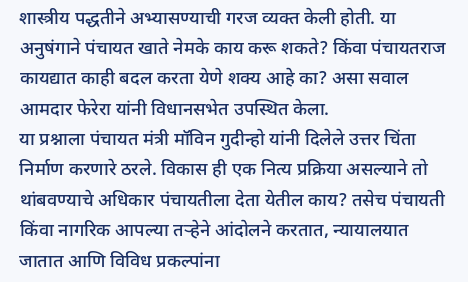शास्त्रीय पद्धतीने अभ्यासण्याची गरज व्यक्त केली होती. या अनुषंगाने पंचायत खाते नेमके काय करू शकते? किंवा पंचायतराज कायद्यात काही बदल करता येणे शक्य आहे का? असा सवाल आमदार फेरेरा यांनी विधानसभेत उपस्थित केला.
या प्रश्नाला पंचायत मंत्री मॉविन गुदीन्हो यांनी दिलेले उत्तर चिंता निर्माण करणारे ठरले. विकास ही एक नित्य प्रक्रिया असल्याने तो थांबवण्याचे अधिकार पंचायतीला देता येतील काय? तसेच पंचायती किंवा नागरिक आपल्या तऱ्हेने आंदोलने करतात, न्यायालयात जातात आणि विविध प्रकल्पांना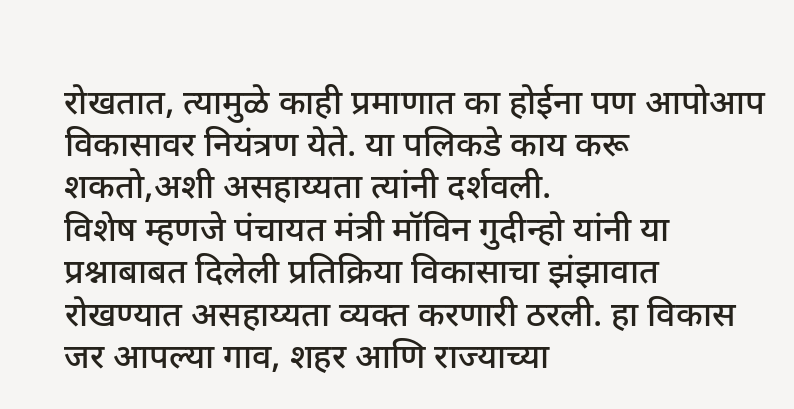रोखतात, त्यामुळे काही प्रमाणात का होईना पण आपोआप विकासावर नियंत्रण येते. या पलिकडे काय करू शकतो,अशी असहाय्यता त्यांनी दर्शवली.
विशेष म्हणजे पंचायत मंत्री मॉविन गुदीन्हो यांनी या प्रश्नाबाबत दिलेली प्रतिक्रिया विकासाचा झंझावात रोखण्यात असहाय्यता व्यक्त करणारी ठरली. हा विकास जर आपल्या गाव, शहर आणि राज्याच्या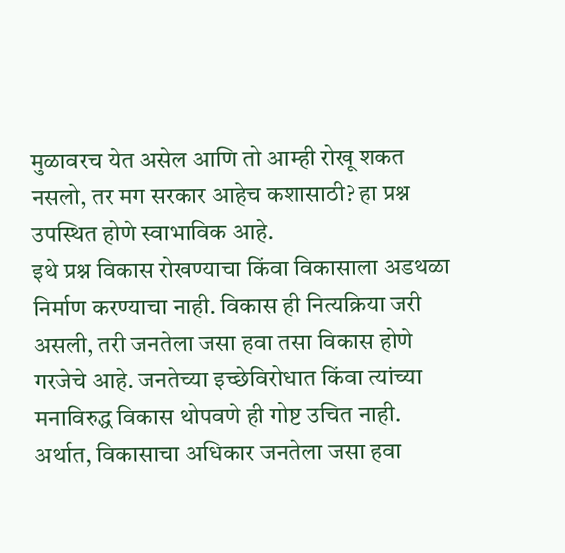मुळावरच येत असेल आणि तो आम्ही रोखू शकत नसलो, तर मग सरकार आहेच कशासाठी? हा प्रश्न उपस्थित होणे स्वाभाविक आहे.
इथे प्रश्न विकास रोखण्याचा किंवा विकासाला अडथळा निर्माण करण्याचा नाही. विकास ही नित्यक्रिया जरी असली, तरी जनतेला जसा हवा तसा विकास होणे गरजेचे आहे. जनतेच्या इच्छेविरोधात किंवा त्यांच्या मनाविरुद्ध विकास थोपवणे ही गोष्ट उचित नाही.
अर्थात, विकासाचा अधिकार जनतेला जसा हवा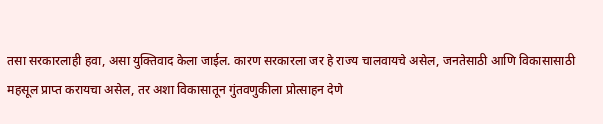तसा सरकारलाही हवा, असा युक्तिवाद केला जाईल. कारण सरकारला जर हे राज्य चालवायचे असेल, जनतेसाठी आणि विकासासाठी महसूल प्राप्त करायचा असेल, तर अशा विकासातून गुंतवणुकीला प्रोत्साहन देणे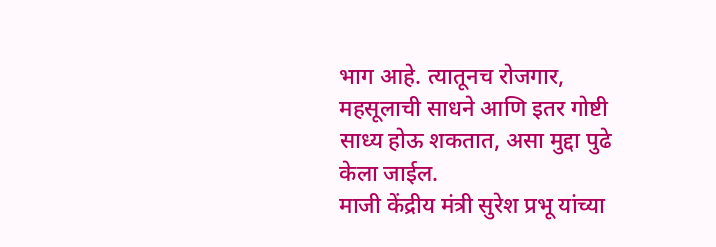भाग आहे. त्यातूनच रोजगार, महसूलाची साधने आणि इतर गोष्टी साध्य होऊ शकतात, असा मुद्दा पुढे केला जाईल.
माजी केंद्रीय मंत्री सुरेश प्रभू यांच्या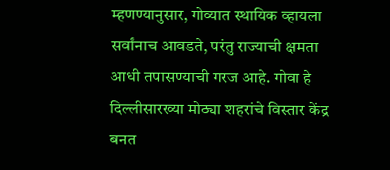म्हणण्यानुसार, गोव्यात स्थायिक व्हायला सर्वांनाच आवडते, परंतु राज्याची क्षमता आधी तपासण्याची गरज आहे. गोवा हे दिल्लीसारख्या मोठ्या शहरांचे विस्तार केंद्र बनत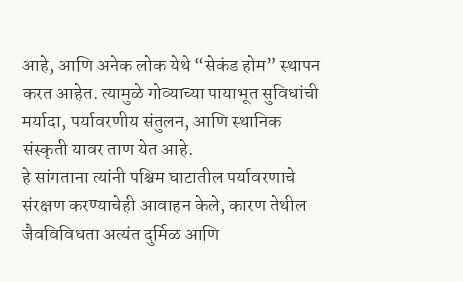आहे, आणि अनेक लोक येथे “सेकंड होम” स्थापन करत आहेत. त्यामुळे गोव्याच्या पायाभूत सुविधांची मर्यादा, पर्यावरणीय संतुलन, आणि स्थानिक संस्कृती यावर ताण येत आहे.
हे सांगताना त्यांनी पश्चिम घाटातील पर्यावरणाचे संरक्षण करण्याचेही आवाहन केले, कारण तेथील जैवविविधता अत्यंत दुर्मिळ आणि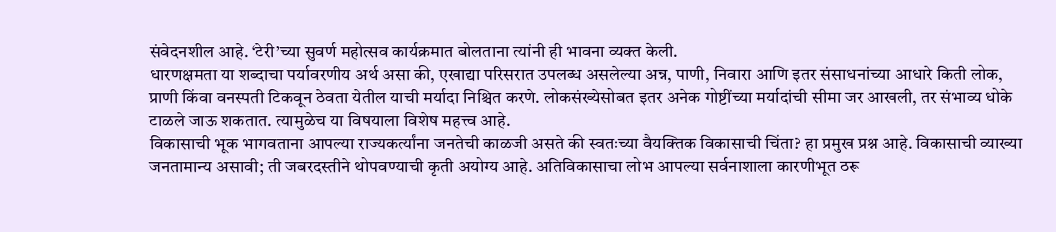संवेदनशील आहे. ‘टेरी’च्या सुवर्ण महोत्सव कार्यक्रमात बोलताना त्यांनी ही भावना व्यक्त केली.
धारणक्षमता या शब्दाचा पर्यावरणीय अर्थ असा की, एखाद्या परिसरात उपलब्ध असलेल्या अन्न, पाणी, निवारा आणि इतर संसाधनांच्या आधारे किती लोक, प्राणी किंवा वनस्पती टिकवून ठेवता येतील याची मर्यादा निश्चित करणे. लोकसंख्येसोबत इतर अनेक गोष्टींच्या मर्यादांची सीमा जर आखली, तर संभाव्य धोके टाळले जाऊ शकतात. त्यामुळेच या विषयाला विशेष महत्त्व आहे.
विकासाची भूक भागवताना आपल्या राज्यकर्त्यांना जनतेची काळजी असते की स्वतःच्या वैयक्तिक विकासाची चिंता? हा प्रमुख प्रश्न आहे. विकासाची व्याख्या जनतामान्य असावी; ती जबरदस्तीने थोपवण्याची कृती अयोग्य आहे. अतिविकासाचा लोभ आपल्या सर्वनाशाला कारणीभूत ठरू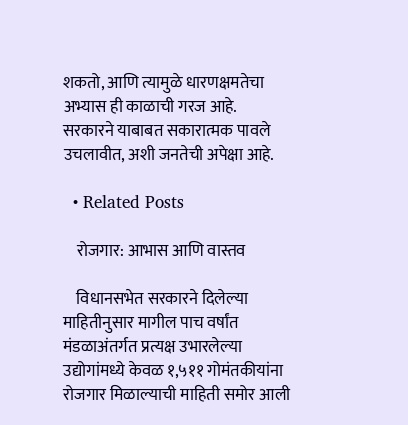शकतो, आणि त्यामुळे धारणक्षमतेचा अभ्यास ही काळाची गरज आहे.
सरकारने याबाबत सकारात्मक पावले उचलावीत, अशी जनतेची अपेक्षा आहे.

  • Related Posts

    रोजगार: आभास आणि वास्तव

    विधानसभेत सरकारने दिलेल्या माहितीनुसार मागील पाच वर्षांत मंडळाअंतर्गत प्रत्यक्ष उभारलेल्या उद्योगांमध्ये केवळ १,५११ गोमंतकीयांना रोजगार मिळाल्याची माहिती समोर आली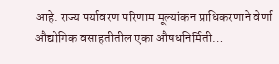आहे. राज्य पर्यावरण परिणाम मूल्यांकन प्राधिकरणाने वेर्णा औद्योगिक वसाहतीतील एका औषधनिर्मिती…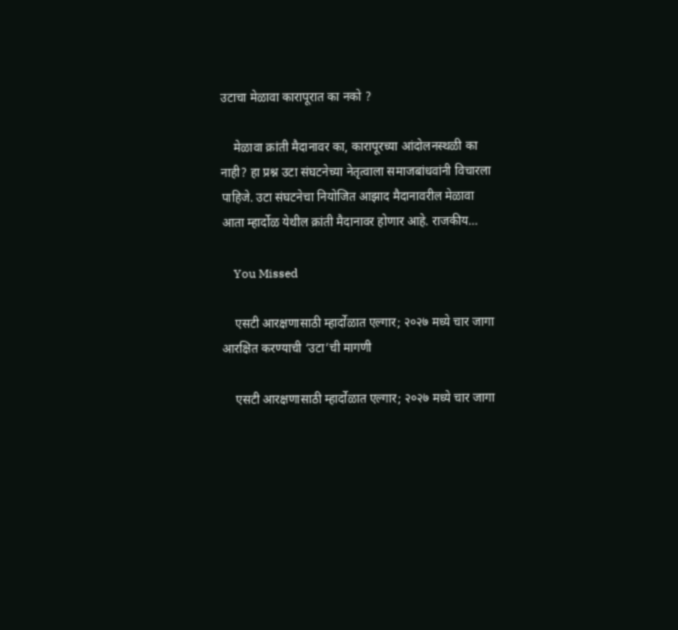उटाचा मेळावा कारापूरात का नको ?

    मेळावा क्रांती मैदानावर का, कारापूरच्या आंदोलनस्थळी का नाही? हा प्रश्न उटा संघटनेच्या नेतृत्वाला समाजबांधवांनी विचारला पाहिजे. उटा संघटनेचा नियोजित आझाद मैदानावरील मेळावा आता म्हार्दोळ येथील क्रांती मैदानावर होणार आहे. राजकीय…

    You Missed

    एसटी आरक्षणासाठी म्हार्दोळात एल्गार; २०२७ मध्ये चार जागा आरक्षित करण्याची ‘उटा’ची मागणी

    एसटी आरक्षणासाठी म्हार्दोळात एल्गार; २०२७ मध्ये चार जागा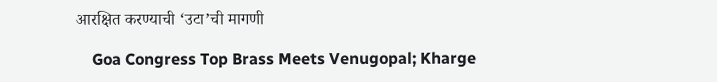आरक्षित करण्याची ‘उटा’ची मागणी

    Goa Congress Top Brass Meets Venugopal; Kharge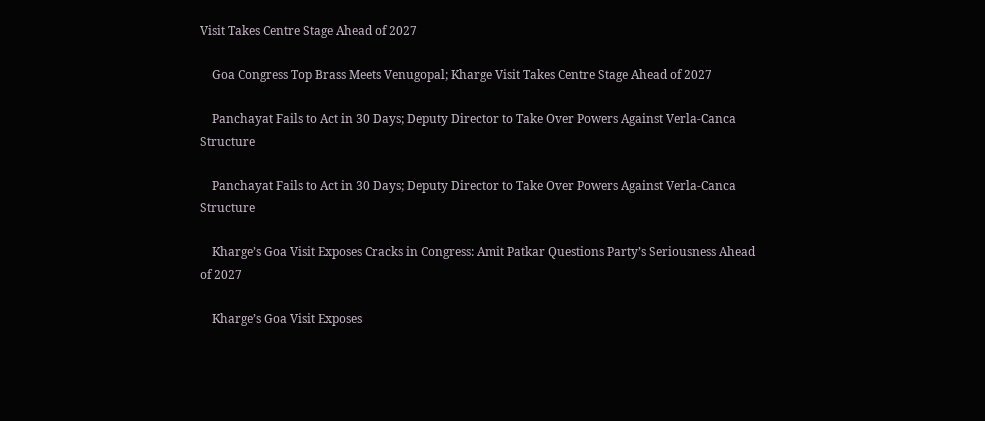Visit Takes Centre Stage Ahead of 2027

    Goa Congress Top Brass Meets Venugopal; Kharge Visit Takes Centre Stage Ahead of 2027

    Panchayat Fails to Act in 30 Days; Deputy Director to Take Over Powers Against Verla-Canca Structure

    Panchayat Fails to Act in 30 Days; Deputy Director to Take Over Powers Against Verla-Canca Structure

    Kharge’s Goa Visit Exposes Cracks in Congress: Amit Patkar Questions Party’s Seriousness Ahead of 2027

    Kharge’s Goa Visit Exposes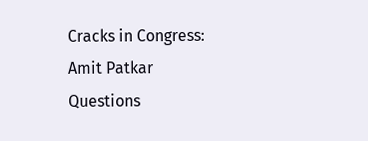Cracks in Congress: Amit Patkar Questions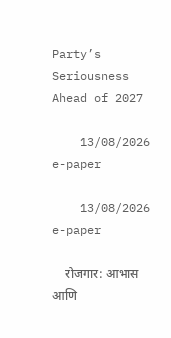Party’s Seriousness Ahead of 2027

    13/08/2026 e-paper

    13/08/2026 e-paper

    रोजगार: आभास आणि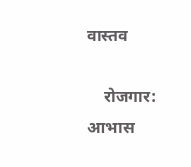वास्तव

    रोजगार: आभास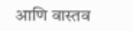आणि वास्तव